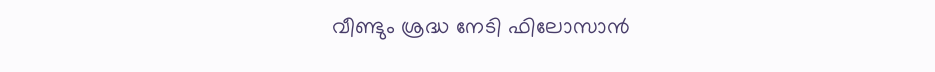വീണ്ടും ശ്രദ്ധ നേടി ഫിലോസാൻ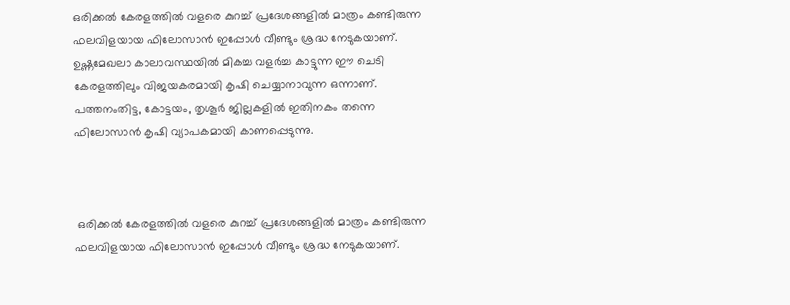ഒരിക്കൽ കേരളത്തിൽ വളരെ കുറച്ച് പ്രദേശങ്ങളിൽ മാത്രം കണ്ടിരുന്ന ഫലവിളയായ ഫിലോസാൻ ഇപ്പോൾ വീണ്ടും ശ്രദ്ധ നേടുകയാണ്. ഉഷ്ണമേഖലാ കാലാവസ്ഥയിൽ മികച്ച വളർച്ച കാട്ടുന്ന ഈ ചെടി കേരളത്തിലും വിജയകരമായി കൃഷി ചെയ്യാനാവുന്ന ഒന്നാണ്. പത്തനംതിട്ട, കോട്ടയം, തൃശൂർ ജില്ലകളിൽ ഇതിനകം തന്നെ ഫിലോസാൻ കൃഷി വ്യാപകമായി കാണപ്പെടുന്നു.



 ഒരിക്കൽ കേരളത്തിൽ വളരെ കുറച്ച് പ്രദേശങ്ങളിൽ മാത്രം കണ്ടിരുന്ന ഫലവിളയായ ഫിലോസാൻ ഇപ്പോൾ വീണ്ടും ശ്രദ്ധ നേടുകയാണ്.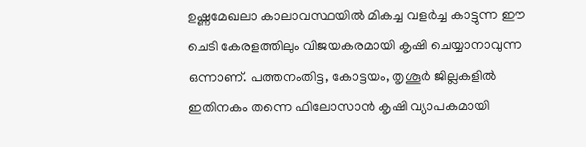ഉഷ്ണമേഖലാ കാലാവസ്ഥയിൽ മികച്ച വളർച്ച കാട്ടുന്ന ഈ ചെടി കേരളത്തിലും വിജയകരമായി കൃഷി ചെയ്യാനാവുന്ന ഒന്നാണ്. പത്തനംതിട്ട, കോട്ടയം, തൃശൂർ ജില്ലകളിൽ ഇതിനകം തന്നെ ഫിലോസാൻ കൃഷി വ്യാപകമായി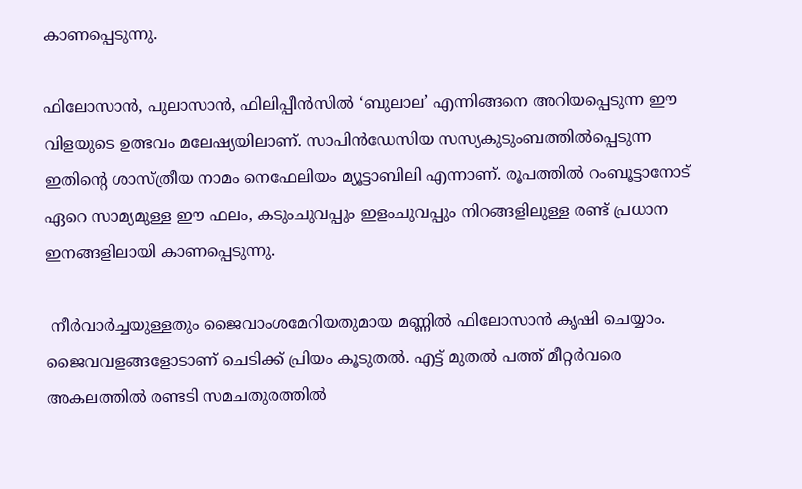കാണപ്പെടുന്നു.

ഫിലോസാൻ, പുലാസാൻ, ഫിലിപ്പീൻസിൽ ‘ബുലാല’ എന്നിങ്ങനെ അറിയപ്പെടുന്ന ഈ വിളയുടെ ഉത്ഭവം മലേഷ്യയിലാണ്. സാപിൻഡേസിയ സസ്യകുടുംബത്തിൽപ്പെടുന്ന ഇതിന്റെ ശാസ്ത്രീയ നാമം നെഫേലിയം മ്യൂട്ടാബിലി എന്നാണ്. രൂപത്തിൽ റംബൂട്ടാനോട് ഏറെ സാമ്യമുള്ള ഈ ഫലം, കടുംചുവപ്പും ഇളംചുവപ്പും നിറങ്ങളിലുള്ള രണ്ട് പ്രധാന ഇനങ്ങളിലായി കാണപ്പെടുന്നു.

 നീർവാർച്ചയുള്ളതും ജൈവാംശമേറിയതുമായ മണ്ണിൽ ഫിലോസാൻ കൃഷി ചെയ്യാം. ജൈവവളങ്ങളോടാണ് ചെടിക്ക് പ്രിയം കൂടുതൽ. എട്ട് മുതൽ പത്ത് മീറ്റർവരെ അകലത്തിൽ രണ്ടടി സമചതുരത്തിൽ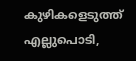കുഴികളെടുത്ത് എല്ലുപൊടി,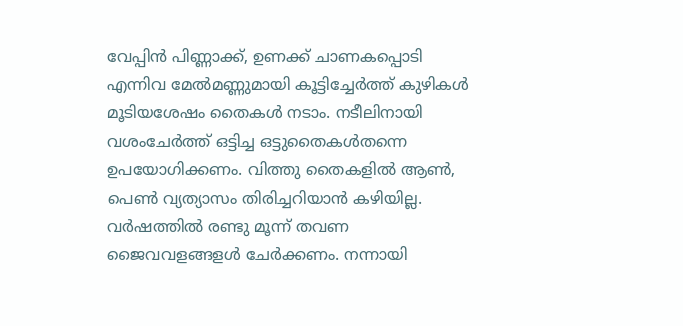വേപ്പിൻ പിണ്ണാക്ക്, ഉണക്ക് ചാണകപ്പൊടി എന്നിവ മേൽമണ്ണുമായി കൂട്ടിച്ചേർത്ത് കുഴികൾ മൂടിയശേഷം തൈകൾ നടാം. നടീലിനായി വശംചേർത്ത് ഒട്ടിച്ച ഒട്ടുതൈകൾതന്നെ ഉപയോഗിക്കണം. വിത്തു തൈകളിൽ ആൺ, പെൺ വ്യത്യാസം തിരിച്ചറിയാൻ കഴിയില്ല. വർഷത്തിൽ രണ്ടു മൂന്ന് തവണ ജൈവവളങ്ങളൾ ചേർക്കണം. നന്നായി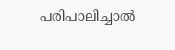പരിപാലിച്ചാൽ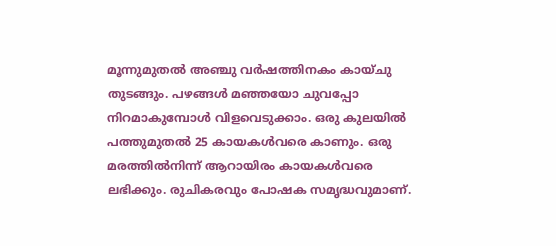മൂന്നുമുതൽ അഞ്ചു വർഷത്തിനകം കായ്ചു തുടങ്ങും. പഴങ്ങൾ മഞ്ഞയോ ചുവപ്പോ നിറമാകുമ്പോൾ വിളവെടുക്കാം. ഒരു കുലയിൽ പത്തുമുതൽ 25 കായകൾവരെ കാണും. ഒരു മരത്തിൽനിന്ന്‌ ആറായിരം കായകൾവരെ ലഭിക്കും. രുചികരവും പോഷക സമൃദ്ധവുമാണ്.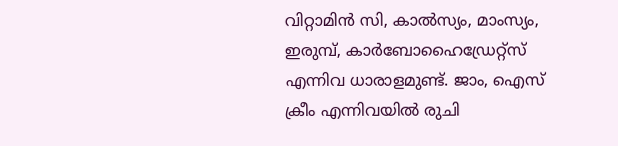വിറ്റാമിൻ സി, കാൽസ്യം, മാംസ്യം, ഇരുമ്പ്, കാർബോഹൈഡ്രേറ്റ്സ് എന്നിവ ധാരാളമുണ്ട്. ജാം, ഐസ് ക്രീം എന്നിവയിൽ രുചി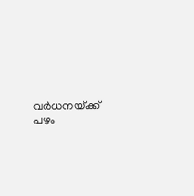വർധനയ്‌ക്ക്‌ പഴം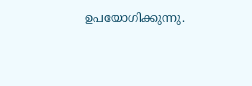ഉപയോഗിക്കുന്നു.